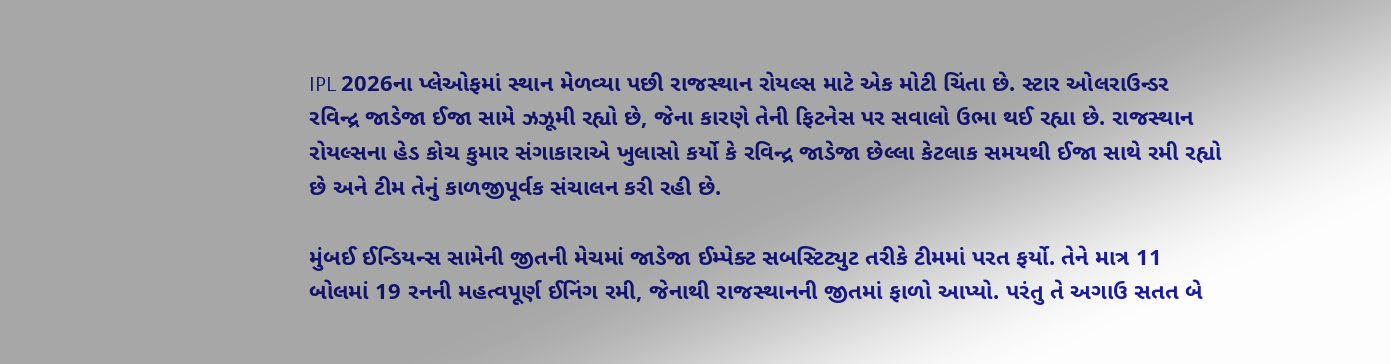IPL 2026ના પ્લેઓફમાં સ્થાન મેળવ્યા પછી રાજસ્થાન રોયલ્સ માટે એક મોટી ચિંતા છે. સ્ટાર ઓલરાઉન્ડર રવિન્દ્ર જાડેજા ઈજા સામે ઝઝૂમી રહ્યો છે, જેના કારણે તેની ફિટનેસ પર સવાલો ઉભા થઈ રહ્યા છે. રાજસ્થાન રોયલ્સના હેડ કોચ કુમાર સંગાકારાએ ખુલાસો કર્યો કે રવિન્દ્ર જાડેજા છેલ્લા કેટલાક સમયથી ઈજા સાથે રમી રહ્યો છે અને ટીમ તેનું કાળજીપૂર્વક સંચાલન કરી રહી છે.

મુંબઈ ઈન્ડિયન્સ સામેની જીતની મેચમાં જાડેજા ઈમ્પેક્ટ સબસ્ટિટ્યુટ તરીકે ટીમમાં પરત ફર્યો. તેને માત્ર 11 બોલમાં 19 રનની મહત્વપૂર્ણ ઈનિંગ રમી, જેનાથી રાજસ્થાનની જીતમાં ફાળો આપ્યો. પરંતુ તે અગાઉ સતત બે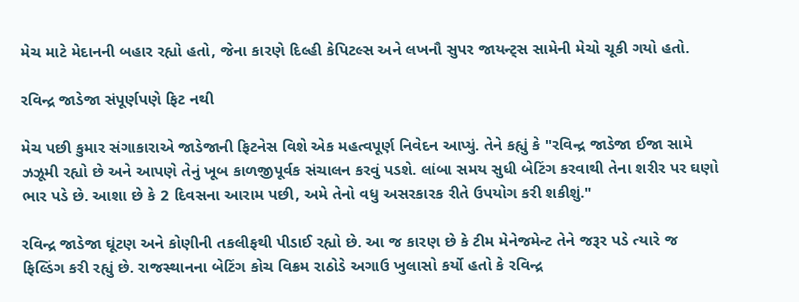મેચ માટે મેદાનની બહાર રહ્યો હતો, જેના કારણે દિલ્હી કેપિટલ્સ અને લખનૌ સુપર જાયન્ટ્સ સામેની મેચો ચૂકી ગયો હતો.

રવિન્દ્ર જાડેજા સંપૂર્ણપણે ફિટ નથી

મેચ પછી કુમાર સંગાકારાએ જાડેજાની ફિટનેસ વિશે એક મહત્વપૂર્ણ નિવેદન આપ્યું. તેને કહ્યું કે "રવિન્દ્ર જાડેજા ઈજા સામે ઝઝૂમી રહ્યો છે અને આપણે તેનું ખૂબ કાળજીપૂર્વક સંચાલન કરવું પડશે. લાંબા સમય સુધી બેટિંગ કરવાથી તેના શરીર પર ઘણો ભાર પડે છે. આશા છે કે 2 દિવસના આરામ પછી, અમે તેનો વધુ અસરકારક રીતે ઉપયોગ કરી શકીશું."

રવિન્દ્ર જાડેજા ઘૂંટણ અને કોણીની તકલીફથી પીડાઈ રહ્યો છે. આ જ કારણ છે કે ટીમ મેનેજમેન્ટ તેને જરૂર પડે ત્યારે જ ફિલ્ડિંગ કરી રહ્યું છે. રાજસ્થાનના બેટિંગ કોચ વિક્રમ રાઠોડે અગાઉ ખુલાસો કર્યો હતો કે રવિન્દ્ર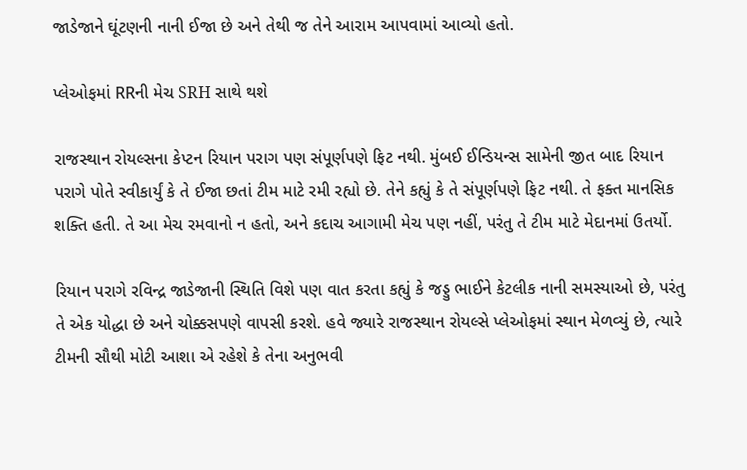જાડેજાને ઘૂંટણની નાની ઈજા છે અને તેથી જ તેને આરામ આપવામાં આવ્યો હતો.

પ્લેઓફમાં RRની મેચ SRH સાથે થશે

રાજસ્થાન રોયલ્સના કેપ્ટન રિયાન પરાગ પણ સંપૂર્ણપણે ફિટ નથી. મુંબઈ ઈન્ડિયન્સ સામેની જીત બાદ રિયાન પરાગે પોતે સ્વીકાર્યું કે તે ઈજા છતાં ટીમ માટે રમી રહ્યો છે. તેને કહ્યું કે તે સંપૂર્ણપણે ફિટ નથી. તે ફક્ત માનસિક શક્તિ હતી. તે આ મેચ રમવાનો ન હતો, અને કદાચ આગામી મેચ પણ નહીં, પરંતુ તે ટીમ માટે મેદાનમાં ઉતર્યો.

રિયાન પરાગે રવિન્દ્ર જાડેજાની સ્થિતિ વિશે પણ વાત કરતા કહ્યું કે જડ્ડુ ભાઈને કેટલીક નાની સમસ્યાઓ છે, પરંતુ તે એક યોદ્ધા છે અને ચોક્કસપણે વાપસી કરશે. હવે જ્યારે રાજસ્થાન રોયલ્સે પ્લેઓફમાં સ્થાન મેળવ્યું છે, ત્યારે ટીમની સૌથી મોટી આશા એ રહેશે કે તેના અનુભવી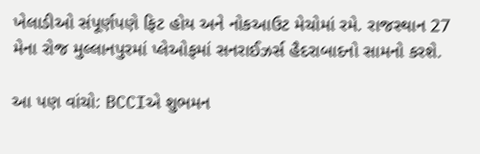ખેલાડીઓ સંપૂર્ણપણે ફિટ હોય અને નોકઆઉટ મેચોમાં રમે. રાજસ્થાન 27 મેના રોજ મુલ્લાનપુરમાં પ્લેઓફમાં સનરાઈઝર્સ હૈદરાબાદનો સામનો કરશે.

આ પણ વાંચો: BCCIએ શુભમન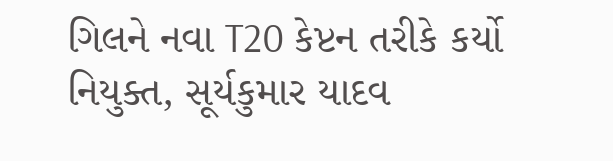ગિલને નવા T20 કેપ્ટન તરીકે કર્યો નિયુક્ત, સૂર્યકુમાર યાદવ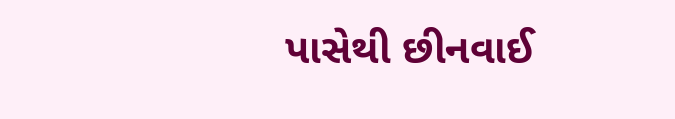પાસેથી છીનવાઈ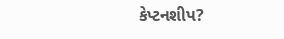કેપ્ટનશીપ?